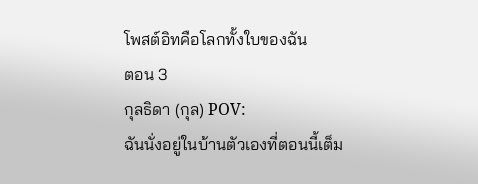โพสต์อิทคือโลกทั้งใบของฉัน
ตอน 3
กุลธิดา (กุล) POV:
ฉันนั่งอยู่ในบ้านตัวเองที่ตอนนี้เต็ม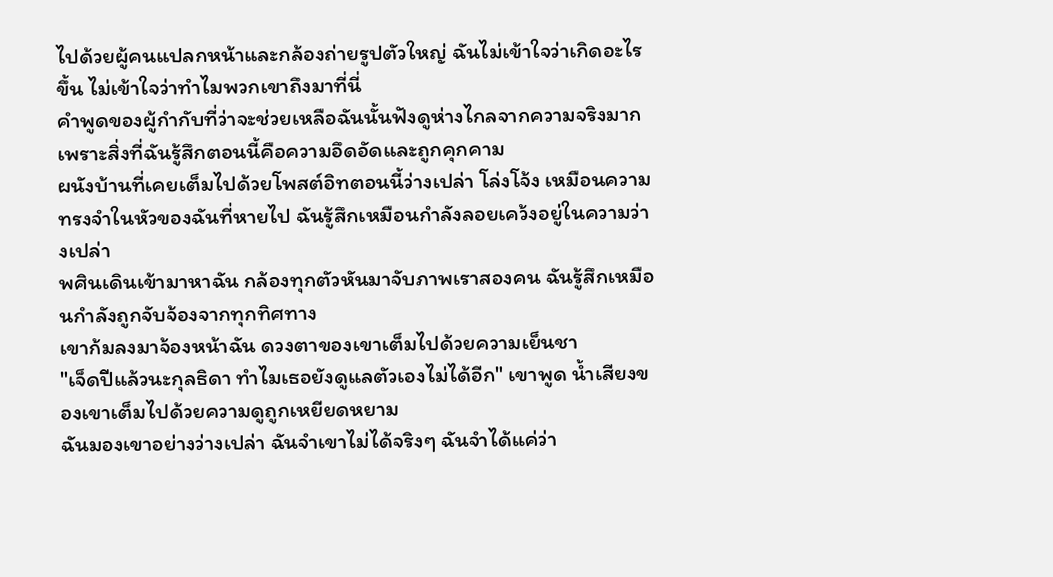ไปด้วยผู้คนแปลกหน้าและกล้องถ่ายรูปตัวใหญ่ ฉันไม่เข้าใจว่าเกิดอะไรขึ้น ไม่เข้าใจว่าทำไมพวกเขาถึงมาที่นี่
คำพูดของผู้กำกับที่ว่าจะช่วยเหลือฉันนั้นฟังดูห่างไกลจากความจริงมาก เพราะสิ่งที่ฉันรู้สึกตอนนี้คือความอึดอัดและถูกคุกคาม
ผนังบ้านที่เคยเต็มไปด้วยโพสต์อิทตอนนี้ว่างเปล่า โล่งโจ้ง เหมือนความทรงจำในหัวของฉันที่หายไป ฉันรู้สึกเหมือนกำลังลอยเคว้งอยู่ในความว่างเปล่า
พศินเดินเข้ามาหาฉัน กล้องทุกตัวหันมาจับภาพเราสองคน ฉันรู้สึกเหมือนกำลังถูกจับจ้องจากทุกทิศทาง
เขาก้มลงมาจ้องหน้าฉัน ดวงตาของเขาเต็มไปด้วยความเย็นชา
"เจ็ดปีแล้วนะกุลธิดา ทำไมเธอยังดูแลตัวเองไม่ได้อีก" เขาพูด น้ำเสียงของเขาเต็มไปด้วยความดูถูกเหยียดหยาม
ฉันมองเขาอย่างว่างเปล่า ฉันจำเขาไม่ได้จริงๆ ฉันจำได้แค่ว่า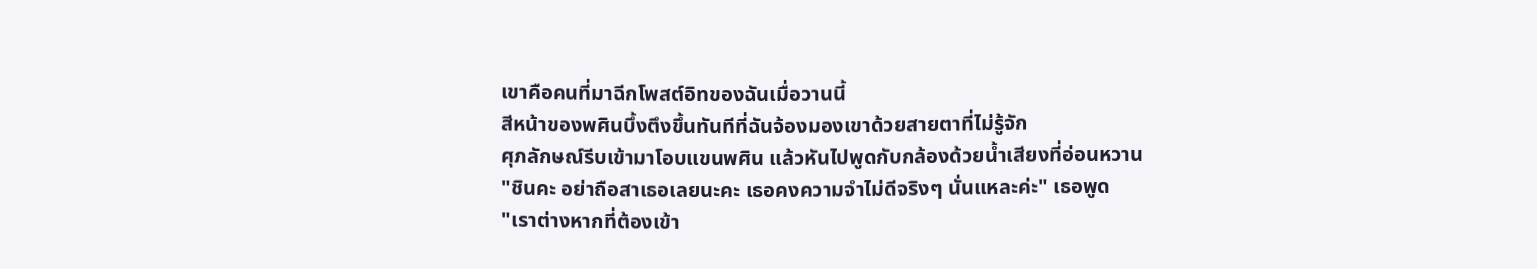เขาคือคนที่มาฉีกโพสต์อิทของฉันเมื่อวานนี้
สีหน้าของพศินบึ้งตึงขึ้นทันทีที่ฉันจ้องมองเขาด้วยสายตาที่ไม่รู้จัก
ศุภลักษณ์รีบเข้ามาโอบแขนพศิน แล้วหันไปพูดกับกล้องด้วยน้ำเสียงที่อ่อนหวาน
"ชินคะ อย่าถือสาเธอเลยนะคะ เธอคงความจำไม่ดีจริงๆ นั่นแหละค่ะ" เธอพูด
"เราต่างหากที่ต้องเข้า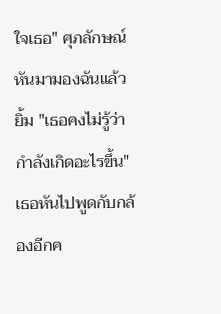ใจเธอ" ศุภลักษณ์หันมามองฉันแล้วยิ้ม "เธอคงไม่รู้ว่ากำลังเกิดอะไรขึ้น"
เธอหันไปพูดกับกล้องอีกค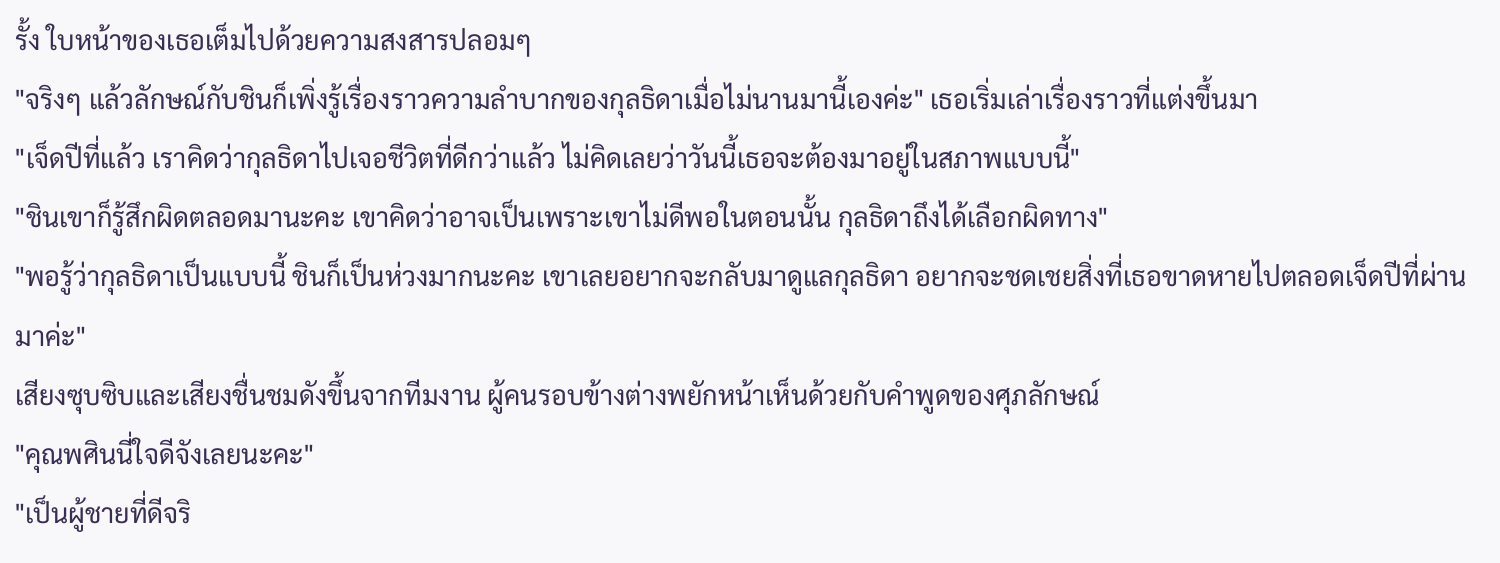รั้ง ใบหน้าของเธอเต็มไปด้วยความสงสารปลอมๆ
"จริงๆ แล้วลักษณ์กับชินก็เพิ่งรู้เรื่องราวความลำบากของกุลธิดาเมื่อไม่นานมานี้เองค่ะ" เธอเริ่มเล่าเรื่องราวที่แต่งขึ้นมา
"เจ็ดปีที่แล้ว เราคิดว่ากุลธิดาไปเจอชีวิตที่ดีกว่าแล้ว ไม่คิดเลยว่าวันนี้เธอจะต้องมาอยู่ในสภาพแบบนี้"
"ชินเขาก็รู้สึกผิดตลอดมานะคะ เขาคิดว่าอาจเป็นเพราะเขาไม่ดีพอในตอนนั้น กุลธิดาถึงได้เลือกผิดทาง"
"พอรู้ว่ากุลธิดาเป็นแบบนี้ ชินก็เป็นห่วงมากนะคะ เขาเลยอยากจะกลับมาดูแลกุลธิดา อยากจะชดเชยสิ่งที่เธอขาดหายไปตลอดเจ็ดปีที่ผ่านมาค่ะ"
เสียงซุบซิบและเสียงชื่นชมดังขึ้นจากทีมงาน ผู้คนรอบข้างต่างพยักหน้าเห็นด้วยกับคำพูดของศุภลักษณ์
"คุณพศินนี่ใจดีจังเลยนะคะ"
"เป็นผู้ชายที่ดีจริ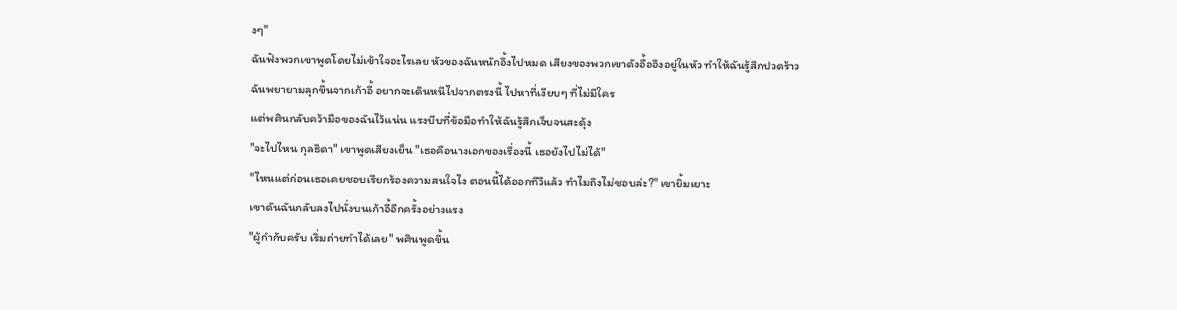งๆ"
ฉันฟังพวกเขาพูดโดยไม่เข้าใจอะไรเลย หัวของฉันหนักอึ้งไปหมด เสียงของพวกเขาดังอื้ออึงอยู่ในหัว ทำให้ฉันรู้สึกปวดร้าว
ฉันพยายามลุกขึ้นจากเก้าอี้ อยากจะเดินหนีไปจากตรงนี้ ไปหาที่เงียบๆ ที่ไม่มีใคร
แต่พศินกลับคว้ามือของฉันไว้แน่น แรงบีบที่ข้อมือทำให้ฉันรู้สึกเจ็บจนสะดุ้ง
"จะไปไหน กุลธิดา" เขาพูดเสียงเย็น "เธอคือนางเอกของเรื่องนี้ เธอยังไปไม่ได้"
"ไหนแต่ก่อนเธอเคยชอบเรียกร้องความสนใจไง ตอนนี้ได้ออกทีวีแล้ว ทำไมถึงไม่ชอบล่ะ?" เขายิ้มเยาะ
เขาดันฉันกลับลงไปนั่งบนเก้าอี้อีกครั้งอย่างแรง
"ผู้กำกับครับ เริ่มถ่ายทำได้เลย" พศินพูดขึ้น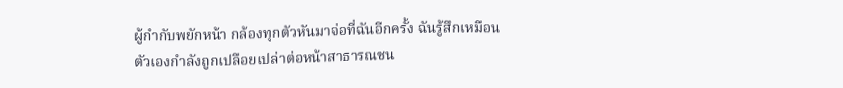ผู้กำกับพยักหน้า กล้องทุกตัวหันมาจ่อที่ฉันอีกครั้ง ฉันรู้สึกเหมือนตัวเองกำลังถูกเปลือยเปล่าต่อหน้าสาธารณชน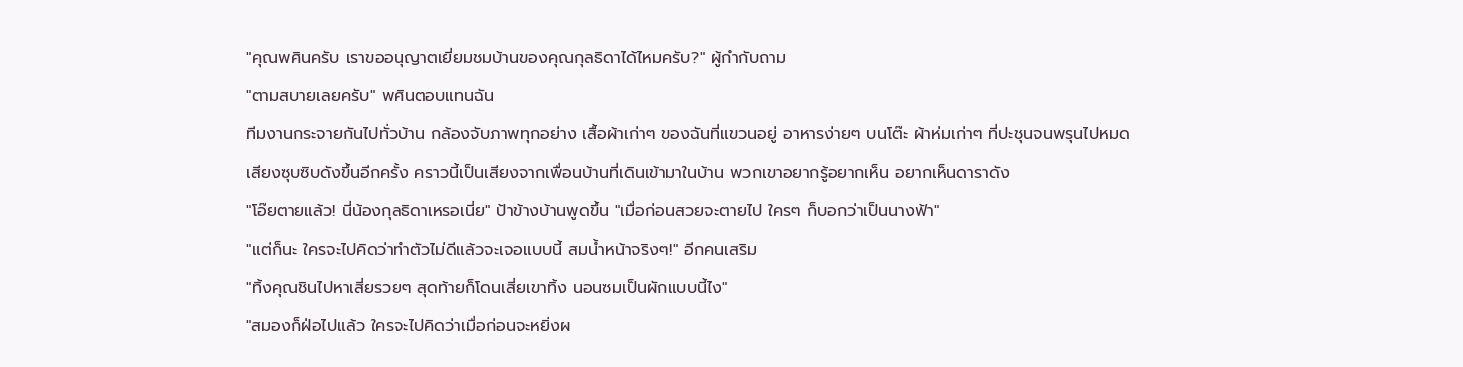"คุณพศินครับ เราขออนุญาตเยี่ยมชมบ้านของคุณกุลธิดาได้ไหมครับ?" ผู้กำกับถาม
"ตามสบายเลยครับ" พศินตอบแทนฉัน
ทีมงานกระจายกันไปทั่วบ้าน กล้องจับภาพทุกอย่าง เสื้อผ้าเก่าๆ ของฉันที่แขวนอยู่ อาหารง่ายๆ บนโต๊ะ ผ้าห่มเก่าๆ ที่ปะชุนจนพรุนไปหมด
เสียงซุบซิบดังขึ้นอีกครั้ง คราวนี้เป็นเสียงจากเพื่อนบ้านที่เดินเข้ามาในบ้าน พวกเขาอยากรู้อยากเห็น อยากเห็นดาราดัง
"โอ๊ยตายแล้ว! นี่น้องกุลธิดาเหรอเนี่ย" ป้าข้างบ้านพูดขึ้น "เมื่อก่อนสวยจะตายไป ใครๆ ก็บอกว่าเป็นนางฟ้า"
"แต่ก็นะ ใครจะไปคิดว่าทำตัวไม่ดีแล้วจะเจอแบบนี้ สมน้ำหน้าจริงๆ!" อีกคนเสริม
"ทิ้งคุณชินไปหาเสี่ยรวยๆ สุดท้ายก็โดนเสี่ยเขาทิ้ง นอนซมเป็นผักแบบนี้ไง"
"สมองก็ฝ่อไปแล้ว ใครจะไปคิดว่าเมื่อก่อนจะหยิ่งผ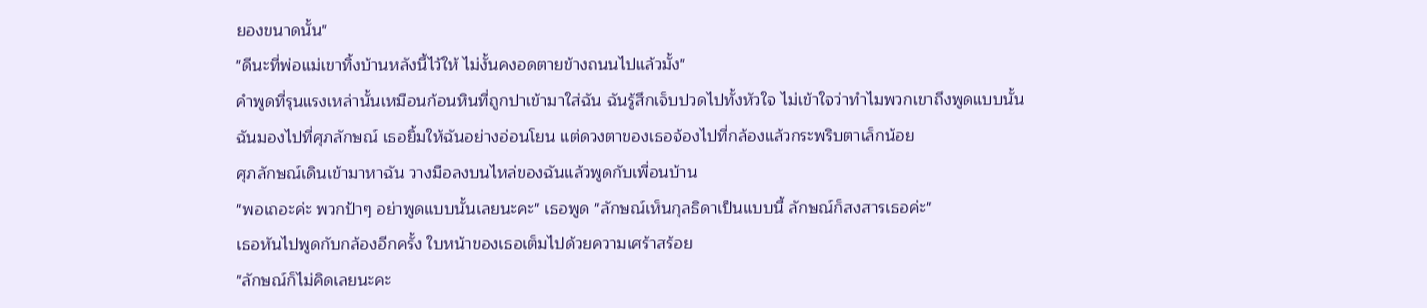ยองขนาดนั้น"
"ดีนะที่พ่อแม่เขาทิ้งบ้านหลังนี้ไว้ให้ ไม่งั้นคงอดตายข้างถนนไปแล้วมั้ง"
คำพูดที่รุนแรงเหล่านั้นเหมือนก้อนหินที่ถูกปาเข้ามาใส่ฉัน ฉันรู้สึกเจ็บปวดไปทั้งหัวใจ ไม่เข้าใจว่าทำไมพวกเขาถึงพูดแบบนั้น
ฉันมองไปที่ศุภลักษณ์ เธอยิ้มให้ฉันอย่างอ่อนโยน แต่ดวงตาของเธอจ้องไปที่กล้องแล้วกระพริบตาเล็กน้อย
ศุภลักษณ์เดินเข้ามาหาฉัน วางมือลงบนไหล่ของฉันแล้วพูดกับเพื่อนบ้าน
"พอเถอะค่ะ พวกป้าๆ อย่าพูดแบบนั้นเลยนะคะ" เธอพูด "ลักษณ์เห็นกุลธิดาเป็นแบบนี้ ลักษณ์ก็สงสารเธอค่ะ"
เธอหันไปพูดกับกล้องอีกครั้ง ใบหน้าของเธอเต็มไปด้วยความเศร้าสร้อย
"ลักษณ์ก็ไม่คิดเลยนะคะ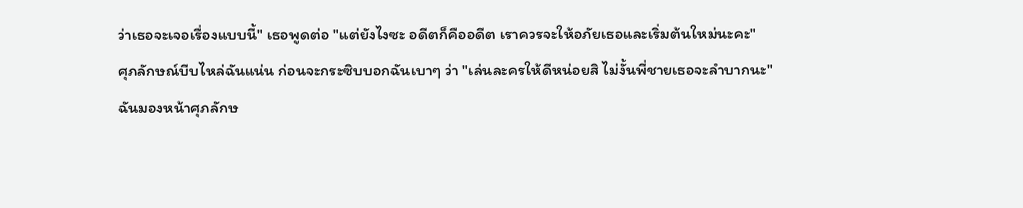ว่าเธอจะเจอเรื่องแบบนี้" เธอพูดต่อ "แต่ยังไงซะ อดีตก็คืออดีต เราควรจะให้อภัยเธอและเริ่มต้นใหม่นะคะ"
ศุภลักษณ์บีบไหล่ฉันแน่น ก่อนจะกระซิบบอกฉันเบาๆ ว่า "เล่นละครให้ดีหน่อยสิ ไม่งั้นพี่ชายเธอจะลำบากนะ"
ฉันมองหน้าศุภลักษ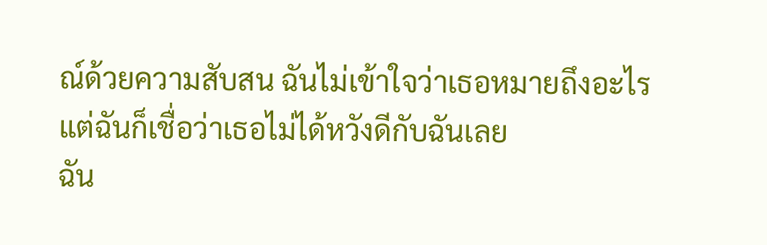ณ์ด้วยความสับสน ฉันไม่เข้าใจว่าเธอหมายถึงอะไร แต่ฉันก็เชื่อว่าเธอไม่ได้หวังดีกับฉันเลย
ฉัน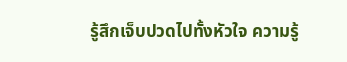รู้สึกเจ็บปวดไปทั้งหัวใจ ความรู้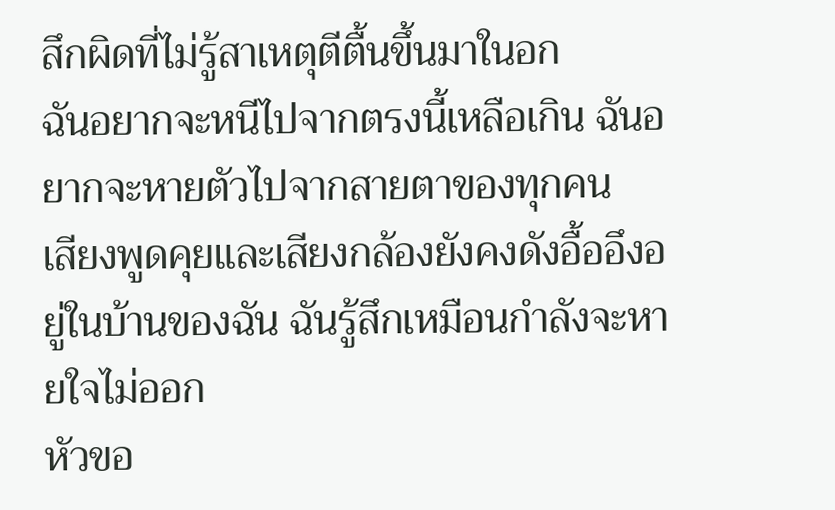สึกผิดที่ไม่รู้สาเหตุตีตื้นขึ้นมาในอก
ฉันอยากจะหนีไปจากตรงนี้เหลือเกิน ฉันอยากจะหายตัวไปจากสายตาของทุกคน
เสียงพูดคุยและเสียงกล้องยังคงดังอื้ออึงอยู่ในบ้านของฉัน ฉันรู้สึกเหมือนกำลังจะหายใจไม่ออก
หัวขอ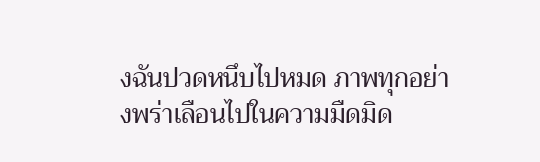งฉันปวดหนึบไปหมด ภาพทุกอย่างพร่าเลือนไปในความมืดมิด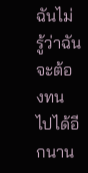ฉันไม่รู้ว่าฉันจะต้องทนไปได้อีกนาน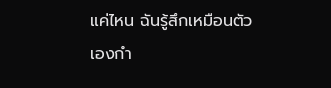แค่ไหน ฉันรู้สึกเหมือนตัวเองกำ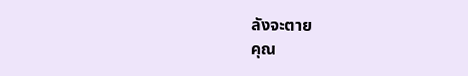ลังจะตาย
คุณ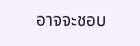อาจจะชอบ